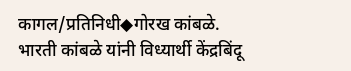कागल/प्रतिनिधी◆गोरख कांबळे.
भारती कांबळे यांनी विध्यार्थी केंद्रबिंदू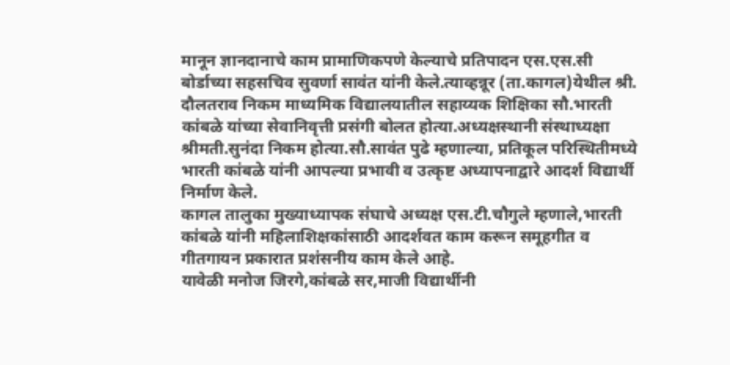मानून ज्ञानदानाचे काम प्रामाणिकपणे केल्याचे प्रतिपादन एस.एस.सी बोर्डाच्या सहसचिव सुवर्णा सावंत यांनी केले.त्याव्हन्नूर (ता.कागल)येथील श्री. दौलतराव निकम माध्यमिक विद्यालयातील सहाय्यक शिक्षिका सौ.भारती कांबळे यांच्या सेवानिवृत्ती प्रसंगी बोलत होत्या.अध्यक्षस्थानी संस्थाध्यक्षा श्रीमती.सुनंदा निकम होत्या.सौ.सावंत पुढे म्हणाल्या, प्रतिकूल परिस्थितीमध्ये भारती कांबळे यांनी आपल्या प्रभावी व उत्कृष्ट अध्यापनाद्वारे आदर्श विद्यार्थी निर्माण केले.
कागल तालुका मुख्याध्यापक संघाचे अध्यक्ष एस.टी.चौगुले म्हणाले,भारती कांबळे यांनी महिलाशिक्षकांसाठी आदर्शवत काम करून समूहगीत व गीतगायन प्रकारात प्रशंसनीय काम केले आहे.
यावेळी मनोज जिरगे,कांबळे सर,माजी विद्यार्थीनी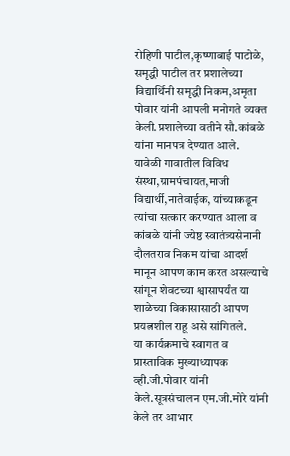रोहिणी पाटील,कृष्णाबाई पाटोळे, समृद्धी पाटील तर प्रशालेच्या विद्यार्थिनी समृद्धी निकम,अमृता पोवार यांनी आपली मनोगते व्यक्त केली.प्रशालेच्या वतीने सौ.कांबळे यांना मानपत्र देण्यात आले.
यावेळी गावातील विविध संस्था,ग्रामपंचायत,माजी विद्यार्थी,नातेवाईक, यांच्याकडून त्यांचा सत्कार करण्यात आला व कांबळे यांनी ज्येष्ठ स्वातंत्र्यसेनानी दौलतराव निकम यांचा आदर्श मानून आपण काम करत असल्याचे सांगून शेवटच्या श्वासापर्यंत या शाळेच्या विकासासाठी आपण प्रयत्नशील राहू असे सांगितले.
या कार्यक्रमाचे स्वागत व प्रास्ताविक मुख्याध्यापक व्ही.जी.पोवार यांनी केले.सूत्रसंचालन एम.जी.मोरे यांनी केले तर आभार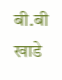बी.बी खाडे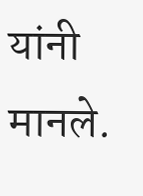यांनी मानले.